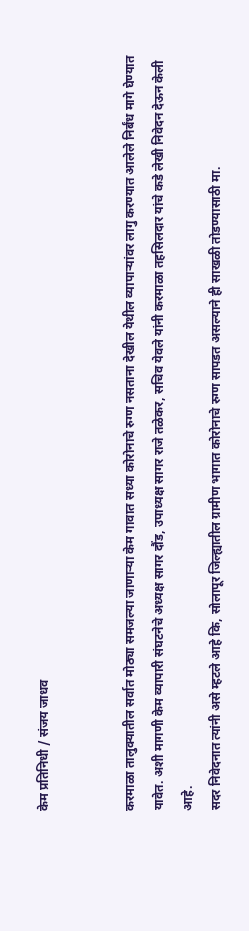केम प्रतिनिधी / संजय जाधव


करमाळा तालुक्यातील सर्वात मोठ्या समजल्या जाणाऱ्या केम गावात सध्या कोरोनाचे रुग्ण नसताना देखील येथील व्यापाऱ्यांवर लागु करण्यात आलेले निर्बंध मागे घेण्यात यावेत. अशी मागणी केम व्यापारी संघटनेचे अध्यक्ष सागर दौंड, उपाध्यक्ष सागर राजे तळेकर, सचिव येवले यांनी करमाळा तहसिलदार यांचे कडे लेखी निवेदन देऊन केली आहे.
सदर निवेदनात त्यांनी असे म्हटले आहे कि, सोलापूर जिल्ह्यातील ग्रामीण भागात कोरोनाचे रुग्ण सापडत असल्याने ही साखळी तोडण्यासाठी मा.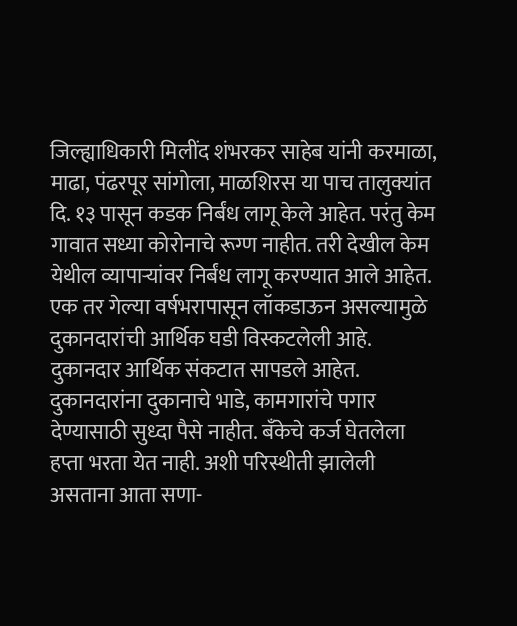जिल्ह्याधिकारी मिलींद शंभरकर साहेब यांनी करमाळा, माढा, पंढरपूर सांगोला, माळशिरस या पाच तालुक्यांत दि. १३ पासून कडक निर्बंध लागू केले आहेत. परंतु केम गावात सध्या कोरोनाचे रूग्ण नाहीत. तरी देखील केम येथील व्यापाऱ्यांवर निर्बंध लागू करण्यात आले आहेत. एक तर गेल्या वर्षभरापासून लॉकडाऊन असल्यामुळे दुकानदारांची आर्थिक घडी विस्कटलेली आहे. दुकानदार आर्थिक संकटात सापडले आहेत. दुकानदारांना दुकानाचे भाडे, कामगारांचे पगार देण्यासाठी सुध्दा पैसे नाहीत. बँकेचे कर्ज घेतलेला हप्ता भरता येत नाही. अशी परिस्थीती झालेली असताना आता सणा-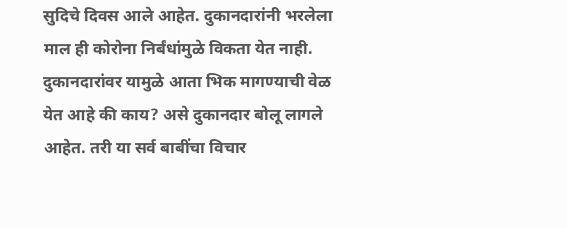सुदिचे दिवस आले आहेत. दुकानदारांनी भरलेला माल ही कोरोना निर्बंधांमुळे विकता येत नाही.
दुकानदारांवर यामुळे आता भिक मागण्याची वेळ येत आहे की काय? असे दुकानदार बोलू लागले आहेत. तरी या सर्व बाबींचा विचार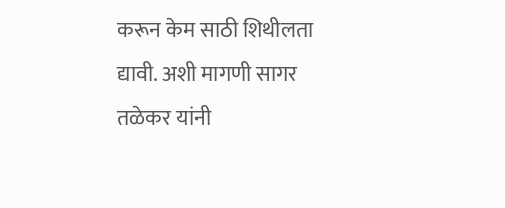करून केम साठी शिथीलता द्यावी. अशी मागणी सागर तळेकर यांनी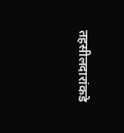तहसीलदारांकडे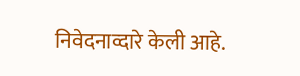निवेदनाव्दारे केली आहे.